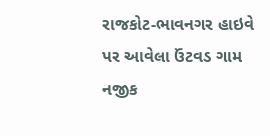રાજકોટ-ભાવનગર હાઇવે પર આવેલા ઉંટવડ ગામ નજીક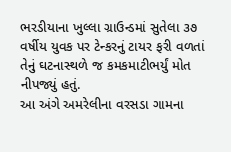ભરડીયાના ખુલ્લા ગ્રાઉન્ડમાં સુતેલા ૩૭ વર્ષીય યુવક પર ટેન્કરનું ટાયર ફરી વળતાં તેનું ઘટનાસ્થળે જ કમકમાટીભર્યું મોત નીપજ્યું હતું.
આ અંગે અમરેલીના વરસડા ગામના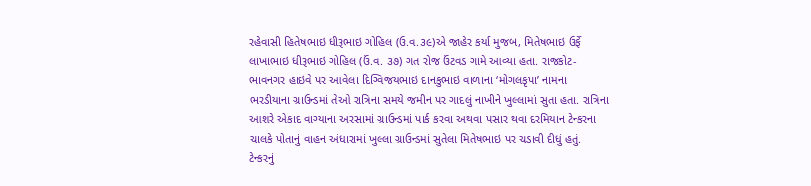રહેવાસી હિતેષભાઇ ધીરૂભાઇ ગોહિલ (ઉ.વ.૩૯)એ જાહેર કર્યા મુજબ, મિતેષભાઇ ઉર્ફે લાખાભાઇ ધીરૂભાઇ ગોહિલ (ઉં.વ. ૩૭) ગત રોજ ઉંટવડ ગામે આવ્યા હતા. રાજકોટ-ભાવનગર હાઇવે પર આવેલા દિગ્વિજયભાઇ દાનકુભાઇ વાળાના ‘મોગલકૃપા’ નામના ભરડીયાના ગ્રાઉન્ડમાં તેઓ રાત્રિના સમયે જમીન પર ગાદલું નાખીને ખુલ્લામાં સુતા હતા. રાત્રિના આશરે એકાદ વાગ્યાના અરસામાં ગ્રાઉન્ડમાં પાર્ક કરવા અથવા પસાર થવા દરમિયાન ટેન્કરના ચાલકે પોતાનું વાહન અંધારામાં ખુલ્લા ગ્રાઉન્ડમાં સુતેલા મિતેષભાઇ પર ચડાવી દીધું હતું. ટેન્કરનું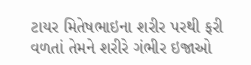ટાયર મિતેષભાઇના શરીર પરથી ફરી વળતાં તેમને શરીરે ગંભીર ઇજાઓ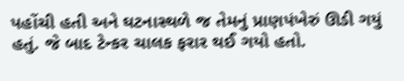પહોંચી હતી અને ઘટનાસ્થળે જ તેમનું પ્રાણપંખેરું ઊડી ગયું હતું. જે બાદ ટેન્કર ચાલક ફરાર થઈ ગયો હતો.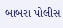બાબરા પોલીસ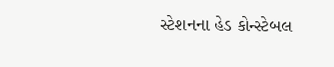સ્ટેશનના હેડ કોન્સ્ટેબલ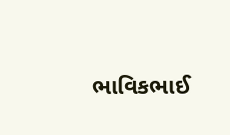ભાવિકભાઈ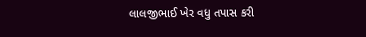લાલજીભાઈ ખેર વધુ તપાસ કરી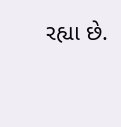રહ્યા છે.